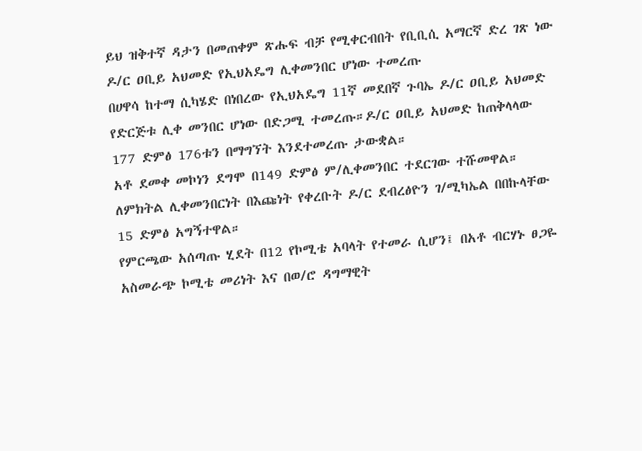ይህ ዝቅተኛ ዳታን በመጠቀም ጽሑፍ ብቻ የሚቀርብበት የቢቢሲ አማርኛ ድረ ገጽ ነው
ዶ/ር ዐቢይ አህመድ የኢህአዴግ ሊቀመንበር ሆነው ተመረጡ
በሀዋሳ ከተማ ሲካሄድ በነበረው የኢህአዴግ 11ኛ መደበኛ ጉባኤ ዶ/ር ዐቢይ አህመድ የድርጅቱ ሊቀ መንበር ሆነው በድጋሚ ተመረጡ።ዶ/ር ዐቢይ አህመድ ከጠቅላላው 177 ድምፅ 176ቱን በማግኘት እንደተመረጡ ታውቋል።
አቶ ደመቀ መኮነን ደግሞ በ149 ድምፅ ም/ሊቀመንበር ተደርገው ተሹመዋል። ለምክትል ሊቀመንበርነት በእጩነት የቀረቡት ዶ/ር ደብረፅዮን ገ/ሚካኤል በበኩላቸው 15 ድምፅ አግኝተዋል።
የምርጫው አሰጣጡ ሂደት በ12 የኮሚቴ አባላት የተመራ ሲሆን፤ በአቶ ብርሃኑ ፀጋዬ አስመራጭ ኮሚቴ መሪነት እና በወ/ሮ ዳግማዊት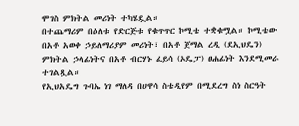ሞገስ ምክትል መሪነት ተካሄዷል።
በተጨማሪም በዕለቱ የድርጅቱ የቁጥጥር ኮሚቴ ተቋቁሟል። ኮሚቴው በአቶ አወቀ ኃይለማሪያም መሪነት፣ በአቶ ጀማል ረዲ (ደኢህዴን) ምክትል ኃላፊነትና በአቶ ብርሃኑ ፈይሳ (ኦዴፓ) ፀሐፊነት እንደሚመራ ተገልጿል።
የኢህአዴግ ጉባኤ ነገ ማለዳ በሀዋሳ ስቴዲየም በሚደረግ ስነ ስርዓት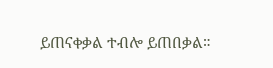ይጠናቀቃል ተብሎ ይጠበቃል።